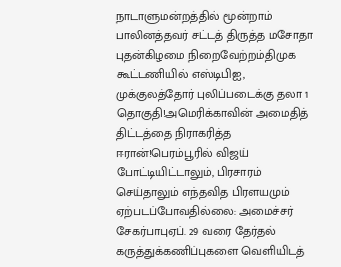நாடாளுமன்றத்தில் மூன்றாம் பாலினத்தவர் சட்டத் திருத்த மசோதா புதன்கிழமை நிறைவேற்றம்திமுக கூட்டணியில் எஸ்டிபிஐ, முக்குலத்தோர் புலிப்படைக்கு தலா 1 தொகுதி!அமெரிக்காவின் அமைதித் திட்டத்தை நிராகரித்த ஈரான்!பெரம்பூரில் விஜய் போட்டியிட்டாலும், பிரசாரம் செய்தாலும் எந்தவித பிரளயமும் ஏற்படப்போவதில்லை: அமைச்சர் சேகர்பாபுஏப். 29 வரை தேர்தல் கருத்துக்கணிப்புகளை வெளியிடத்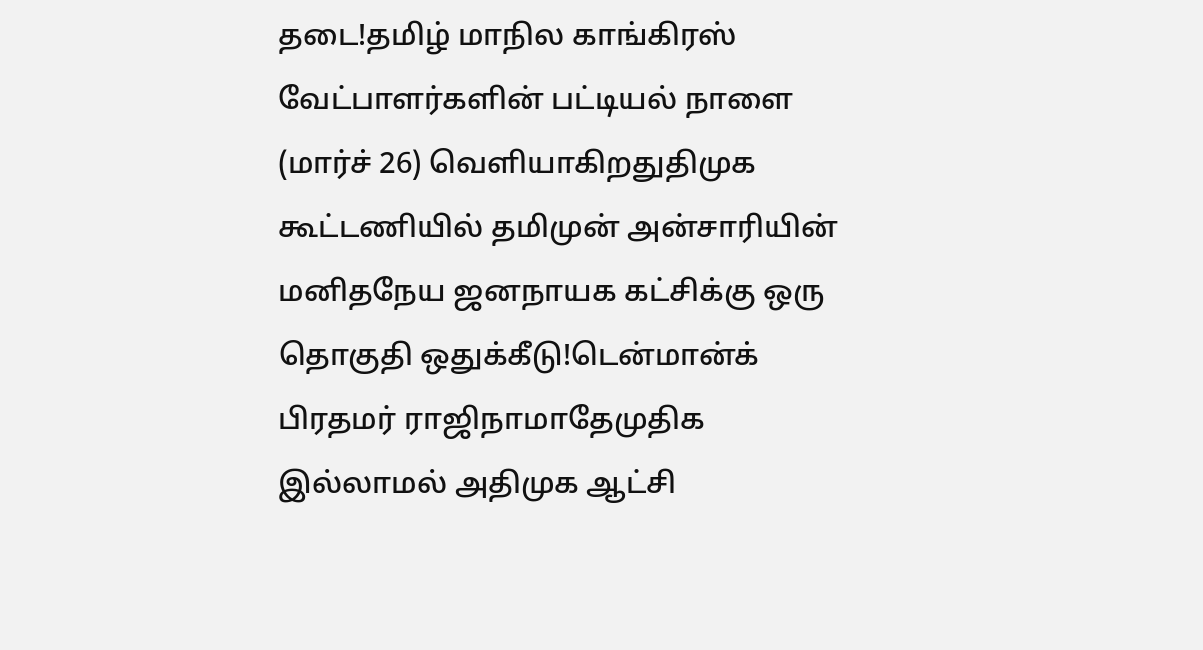தடை!தமிழ் மாநில காங்கிரஸ் வேட்பாளர்களின் பட்டியல் நாளை (மார்ச் 26) வெளியாகிறதுதிமுக கூட்டணியில் தமிமுன் அன்சாரியின் மனிதநேய ஜனநாயக கட்சிக்கு ஒரு தொகுதி ஒதுக்கீடு!டென்மான்க் பிரதமர் ராஜிநாமாதேமுதிக இல்லாமல் அதிமுக ஆட்சி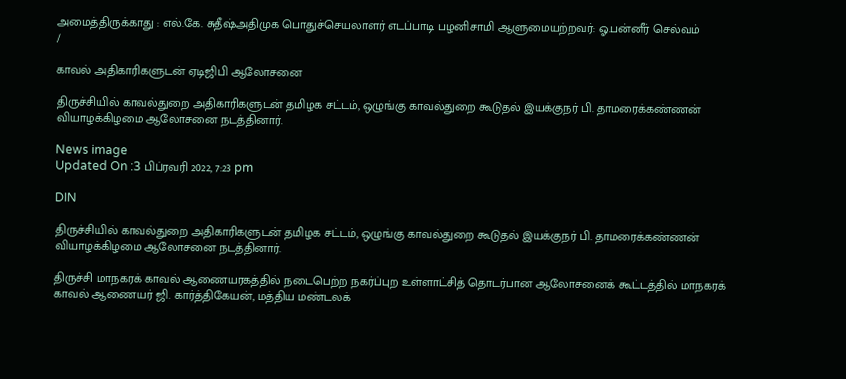அமைத்திருக்காது : எல்.கே. சுதீஷ்அதிமுக பொதுச்செயலாளர் எடப்பாடி பழனிசாமி ஆளுமையற்றவர்: ஓ.பன்னீர் செல்வம்
/

காவல் அதிகாரிகளுடன் ஏடிஜிபி ஆலோசனை

திருச்சியில் காவல்துறை அதிகாரிகளுடன் தமிழக சட்டம், ஒழுங்கு காவல்துறை கூடுதல் இயக்குநர் பி. தாமரைக்கண்ணன் வியாழக்கிழமை ஆலோசனை நடத்தினார்.

News image
Updated On :3 பிப்ரவரி 2022, 7:23 pm

DIN

திருச்சியில் காவல்துறை அதிகாரிகளுடன் தமிழக சட்டம், ஒழுங்கு காவல்துறை கூடுதல் இயக்குநர் பி. தாமரைக்கண்ணன் வியாழக்கிழமை ஆலோசனை நடத்தினார்.

திருச்சி மாநகரக் காவல் ஆணையரகத்தில் நடைபெற்ற நகர்ப்புற உள்ளாட்சித் தொடர்பான ஆலோசனைக் கூட்டத்தில் மாநகரக் காவல் ஆணையர் ஜி. கார்த்திகேயன், மத்திய மண்டலக்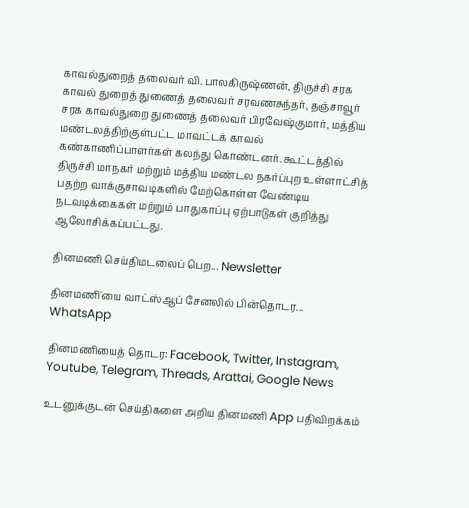காவல்துறைத் தலைவர் வி. பாலகிருஷ்ணன், திருச்சி சரக காவல் துறைத் துணைத் தலைவர் சரவணசுந்தர், தஞ்சாவூர் சரக காவல்துறை துணைத் தலைவர் பிரவேஷ்குமார், மத்திய மண்டலத்திற்குள்பட்ட மாவட்டக் காவல் கண்காணிப்பாளர்கள் கலந்து கொண்டனர். கூட்டத்தில் திருச்சி மாநகர் மற்றும் மத்திய மண்டல நகர்ப்புற உள்ளாட்சித் பதற்ற வாக்குசாவடிகளில் மேற்கொள்ள வேண்டிய நடவடிக்கைகள் மற்றும் பாதுகாப்பு ஏற்பாடுகள் குறித்து ஆலோசிக்கப்பட்டது.

தினமணி செய்திமடலைப் பெற... Newsletter

தினமணி'யை வாட்ஸ்ஆப் சேனலில் பின்தொடர... WhatsApp

தினமணியைத் தொடர: Facebook, Twitter, Instagram, Youtube, Telegram, Threads, Arattai, Google News

உடனுக்குடன் செய்திகளை அறிய தினமணி App பதிவிறக்கம்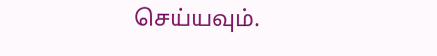செய்யவும்.